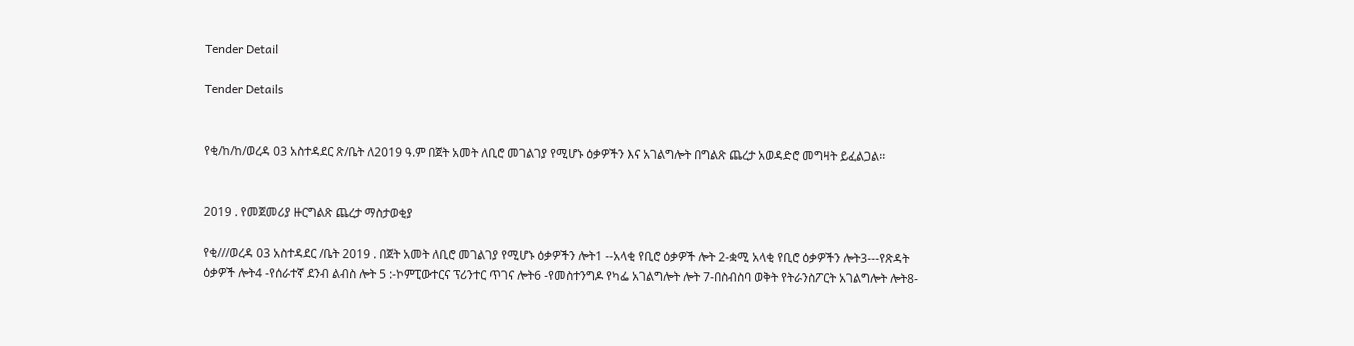Tender Detail

Tender Details


የቂ/ከ/ከ/ወረዳ 03 አስተዳደር ጽ/ቤት ለ2019 ዓ.ም በጀት አመት ለቢሮ መገልገያ የሚሆኑ ዕቃዎችን እና አገልግሎት በግልጽ ጨረታ አወዳድሮ መግዛት ይፈልጋል፡፡


2019 . የመጀመሪያ ዙርግልጽ ጨረታ ማስታወቂያ

የቂ///ወረዳ 03 አስተዳደር /ቤት 2019 . በጀት አመት ለቢሮ መገልገያ የሚሆኑ ዕቃዎችን ሎት1 --አላቂ የቢሮ ዕቃዎች ሎት 2-ቋሚ አላቂ የቢሮ ዕቃዎችን ሎት3---የጽዳት ዕቃዎች ሎት4 -የሰራተኛ ደንብ ልብስ ሎት 5 :-ኮምፒውተርና ፕሪንተር ጥገና ሎት6 -የመስተንግዶ የካፌ አገልግሎት ሎት 7-በስብስባ ወቅት የትራንስፖርት አገልግሎት ሎት8-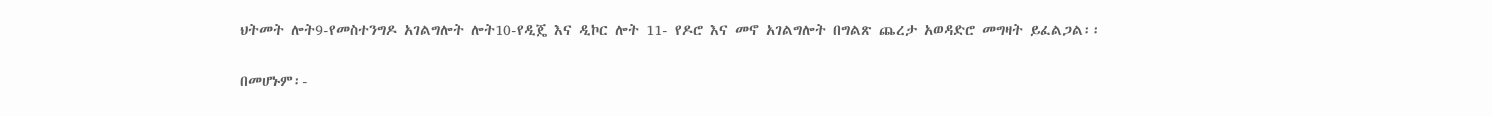ህትመት ሎት9-የመስተንግዶ አገልግሎት ሎት10-የዲጄ እና ዲኮር ሎት 11- የዶሮ እና መኖ አገልግሎት በግልጽ ጨረታ አወዳድሮ መግዛት ይፈልጋል፡፡

በመሆኑም፡-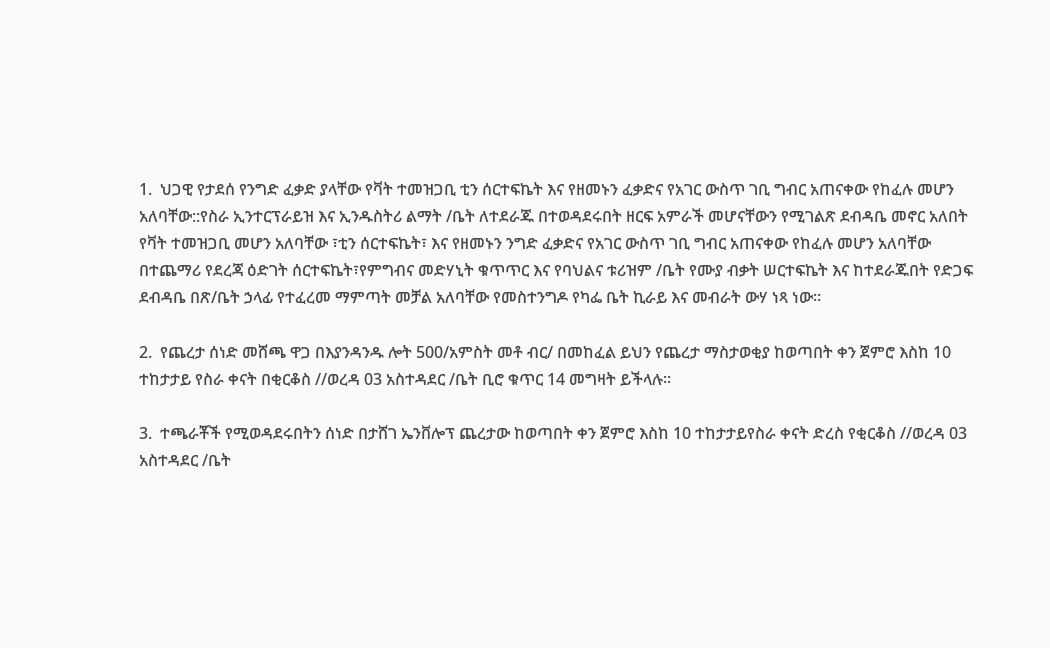1.  ህጋዊ የታደሰ የንግድ ፈቃድ ያላቸው የቫት ተመዝጋቢ ቲን ሰርተፍኬት እና የዘመኑን ፈቃድና የአገር ውስጥ ገቢ ግብር አጠናቀው የከፈሉ መሆን አለባቸው::የስራ ኢንተርፕራይዝ እና ኢንዱስትሪ ልማት /ቤት ለተደራጁ በተወዳደሩበት ዘርፍ አምራች መሆናቸውን የሚገልጽ ደብዳቤ መኖር አለበት የቫት ተመዝጋቢ መሆን አለባቸው ፣ቲን ሰርተፍኬት፣ እና የዘመኑን ንግድ ፈቃድና የአገር ውስጥ ገቢ ግብር አጠናቀው የከፈሉ መሆን አለባቸው በተጨማሪ የደረጃ ዕድገት ሰርተፍኬት፣የምግብና መድሃኒት ቁጥጥር እና የባህልና ቱሪዝም /ቤት የሙያ ብቃት ሠርተፍኬት እና ከተደራጁበት የድጋፍ ደብዳቤ በጽ/ቤት ኃላፊ የተፈረመ ማምጣት መቻል አለባቸው የመስተንግዶ የካፌ ቤት ኪራይ እና መብራት ውሃ ነጻ ነው።

2.  የጨረታ ሰነድ መሸጫ ዋጋ በእያንዳንዱ ሎት 500/አምስት መቶ ብር/ በመከፈል ይህን የጨረታ ማስታወቂያ ከወጣበት ቀን ጀምሮ እስከ 10 ተከታታይ የስራ ቀናት በቂርቆስ //ወረዳ 03 አስተዳደር /ቤት ቢሮ ቁጥር 14 መግዛት ይችላሉ፡፡

3.  ተጫራቾች የሚወዳደሩበትን ሰነድ በታሸገ ኤንቨሎፕ ጨረታው ከወጣበት ቀን ጀምሮ እስከ 10 ተከታታይየስራ ቀናት ድረስ የቂርቆስ //ወረዳ 03 አስተዳደር /ቤት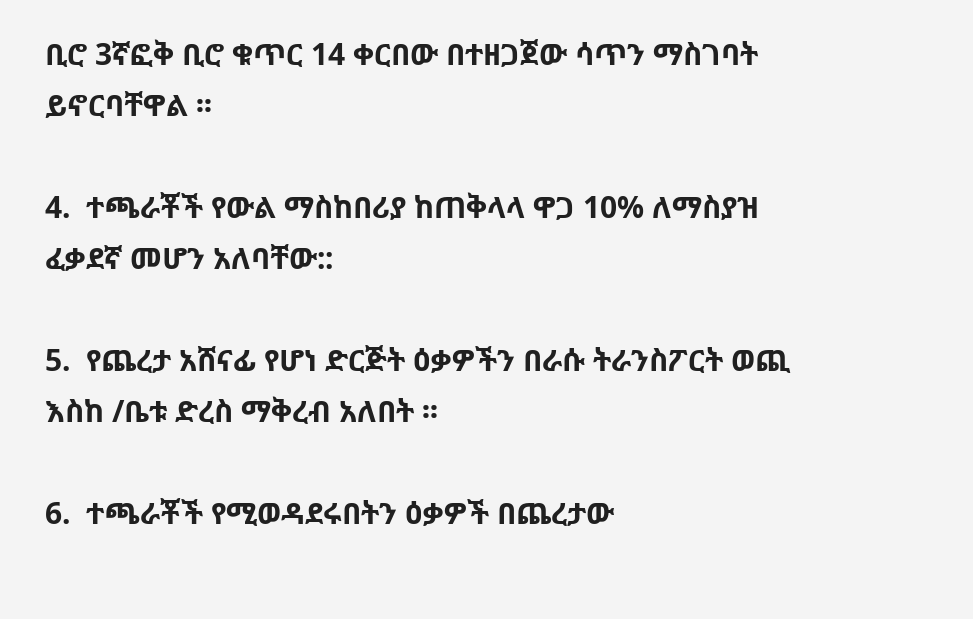ቢሮ 3ኛፎቅ ቢሮ ቁጥር 14 ቀርበው በተዘጋጀው ሳጥን ማስገባት ይኖርባቸዋል ፡፡

4.  ተጫራቾች የውል ማስከበሪያ ከጠቅላላ ዋጋ 10% ለማስያዝ ፈቃደኛ መሆን አለባቸው::

5.  የጨረታ አሸናፊ የሆነ ድርጅት ዕቃዎችን በራሱ ትራንስፖርት ወጪ እስከ /ቤቱ ድረስ ማቅረብ አለበት ፡፡

6.  ተጫራቾች የሚወዳደሩበትን ዕቃዎች በጨረታው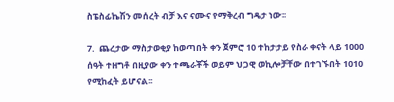ስፔስፊኬሽን መሰረት ብቻ እና ናሙና የማቅረብ ግዴታ ነው፡፡

7.  ጨረታው ማስታወቂያ ከወጣበት ቀን ጀምሮ 10 ተከታታይ የስራ ቀናት ላይ 1000 ሰዓት ተዘግቶ በዚያው ቀን ተጫራቾች ወይም ህጋዊ ወኪሎቻቸው በተገኙበት 1010 የሚከፈት ይሆናል፡፡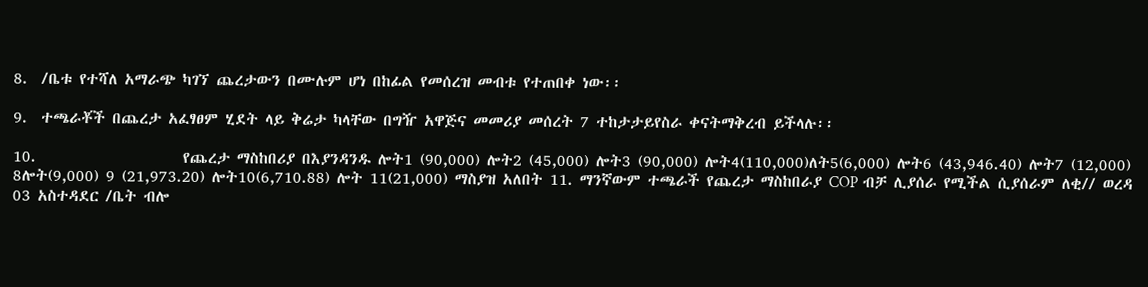8.  /ቤቱ የተሻለ አማራጭ ካገኘ ጨረታውን በሙሉም ሆነ በከፊል የመሰረዝ መብቱ የተጠበቀ ነው፡፡

9.  ተጫራቾች በጨረታ አፈፃፀም ሂደት ላይ ቅሬታ ካላቸው በግዥ አዋጅና መመሪያ መሰረት 7 ተከታታይየስራ ቀናትማቅረብ ይችላሉ፡፡

10.                     የጨረታ ማስከበሪያ በእያንዳንዱ ሎት1 (90,000) ሎት2 (45,000) ሎት3 (90,000) ሎት4(110,000)ለት5(6,000) ሎት6 (43,946.40) ሎት7 (12,000) 8ሎት(9,000) 9 (21,973.20) ሎት10(6,710.88) ሎት 11(21,000) ማስያዝ አለበት 11. ማንኛውም ተጫራች የጨረታ ማስከበራያ COP ብቻ ሊያሰራ የሚችል ሲያሰራም ለቂ// ወረዳ 03 አስተዳደር /ቤት ብሎ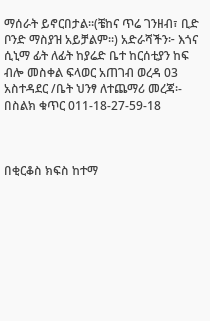ማሰራት ይኖርበታል፡፡(ቼከና ጥሬ ገንዘብ፣ ቢድ ቦንድ ማስያዝ አይቻልም፡፡) አድራሻችን፦ እጎና ሲኒማ ፊት ለፊት ከያሬድ ቤተ ከርሰቲያን ከፍ ብሎ መስቀል ፍላወር አጠገብ ወረዳ 03 አስተዳደር /ቤት ህንፃ ለተጨማሪ መረጃ፡- በስልክ ቁጥር 011-18-27-59-18



በቂርቆስ ክፍስ ከተማ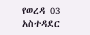የወረዳ 03 አስተዳደር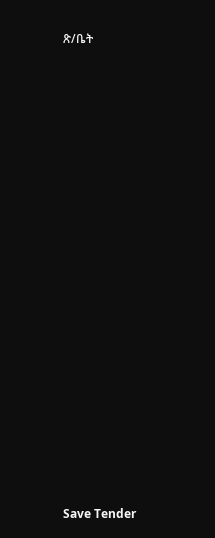ጽ/ቤት





















Save Tender